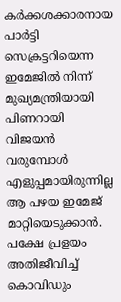കർക്കശക്കാരനായ പാർട്ടി സെക്രട്ടറിയെന്ന ഇമേജിൽ നിന്ന് മുഖ്യമന്ത്രിയായി പിണറായി വിജയൻ വരുമ്പോൾ എളുപ്പമായിരുന്നില്ല ആ പഴയ ഇമേജ് മാറ്റിയെടുക്കാൻ. പക്ഷേ പ്രളയം അതിജീവിച്ച് കൊവിഡും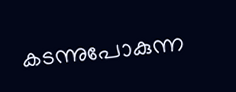കടന്നുപോകുന്ന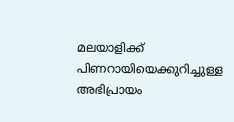മലയാളിക്ക് പിണറായിയെക്കുറിച്ചുള്ള അഭിപ്രായം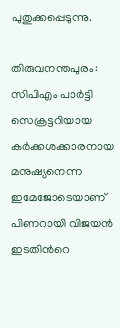പുതുക്കപ്പെടുന്നു.

തിരുവനന്തപുരം: സിപിഎം പാർട്ടി സെക്രട്ടറിയായ കർക്കശക്കാരനായ മനുഷ്യനെന്ന ഇമേജോടെയാണ് പിണറായി വിജയൻ ഇടതിന്‍റെ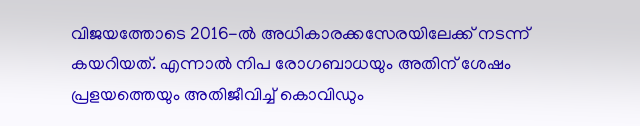വിജയത്തോടെ 2016-ൽ അധികാരക്കസേരയിലേക്ക് നടന്ന് കയറിയത്. എന്നാൽ നിപ രോഗബാധയും അതിന് ശേഷം പ്രളയത്തെയും അതിജീവിച്ച് കൊവിഡും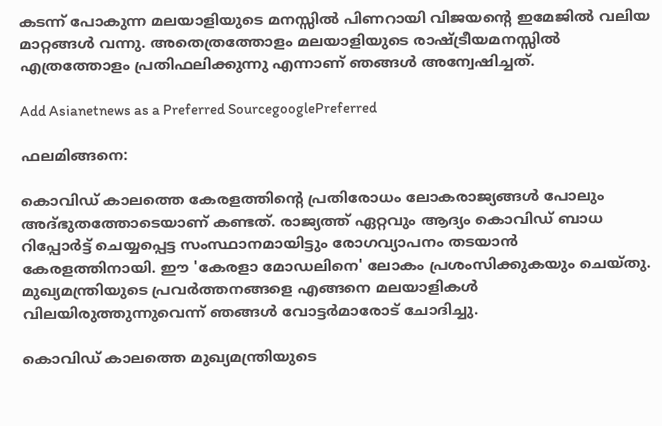കടന്ന് പോകുന്ന മലയാളിയുടെ മനസ്സിൽ പിണറായി വിജയന്‍റെ ഇമേജിൽ വലിയ മാറ്റങ്ങൾ വന്നു. അതെത്രത്തോളം മലയാളിയുടെ രാഷ്ട്രീയമനസ്സിൽ എത്രത്തോളം പ്രതിഫലിക്കുന്നു എന്നാണ് ഞങ്ങൾ അന്വേഷിച്ചത്.

Add Asianetnews as a Preferred SourcegooglePreferred

ഫലമിങ്ങനെ:

കൊവിഡ് കാലത്തെ കേരളത്തിന്‍റെ പ്രതിരോധം ലോകരാജ്യങ്ങൾ പോലും അദ്ഭുതത്തോടെയാണ് കണ്ടത്. രാജ്യത്ത് ഏറ്റവും ആദ്യം കൊവിഡ് ബാധ റിപ്പോർട്ട് ചെയ്യപ്പെട്ട സംസ്ഥാനമായിട്ടും രോഗവ്യാപനം തടയാൻ കേരളത്തിനായി. ഈ 'കേരളാ മോഡലിനെ' ലോകം പ്രശംസിക്കുകയും ചെയ്തു. മുഖ്യമന്ത്രിയുടെ പ്രവ‍ർത്തനങ്ങളെ എങ്ങനെ മലയാളികൾ വിലയിരുത്തുന്നുവെന്ന് ഞങ്ങൾ വോട്ടർമാരോട് ചോദിച്ചു.

കൊവിഡ് കാലത്തെ മുഖ്യമന്ത്രിയുടെ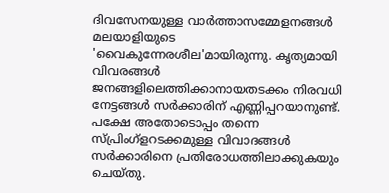ദിവസേനയുള്ള വാർത്താസമ്മേളനങ്ങൾ മലയാളിയുടെ 'വൈകുന്നേരശീല'മായിരുന്നു. കൃത്യമായി വിവരങ്ങൾ ജനങ്ങളിലെത്തിക്കാനായതടക്കം നിരവധി നേട്ടങ്ങൾ സർക്കാരിന് എണ്ണിപ്പറയാനുണ്ട്. പക്ഷേ അതോടൊപ്പം തന്നെ സ്പ്രിംഗ്ളറടക്കമുള്ള വിവാദങ്ങൾ സർക്കാരിനെ പ്രതിരോധത്തിലാക്കുകയും ചെയ്തു.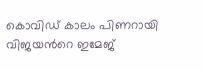കൊവിഡ് കാലം പിണറായി വിജയന്‍റെ ഇമേജ്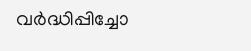വർദ്ധിപ്പിച്ചോ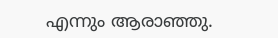എന്നും ആരാഞ്ഞു.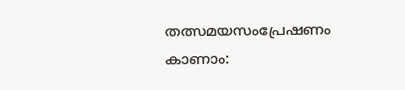തത്സമയസംപ്രേഷണം കാണാം: